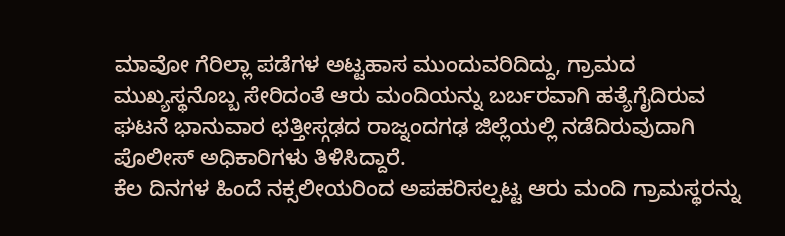ಮಾವೋ ಗೆರಿಲ್ಲಾ ಪಡೆಗಳ ಅಟ್ಟಹಾಸ ಮುಂದುವರಿದಿದ್ದು, ಗ್ರಾಮದ ಮುಖ್ಯಸ್ಥನೊಬ್ಬ ಸೇರಿದಂತೆ ಆರು ಮಂದಿಯನ್ನು ಬರ್ಬರವಾಗಿ ಹತ್ಯೆಗೈದಿರುವ ಘಟನೆ ಭಾನುವಾರ ಛತ್ತೀಸ್ಗಢದ ರಾಜ್ನಂದಗಢ ಜಿಲ್ಲೆಯಲ್ಲಿ ನಡೆದಿರುವುದಾಗಿ ಪೊಲೀಸ್ ಅಧಿಕಾರಿಗಳು ತಿಳಿಸಿದ್ದಾರೆ.
ಕೆಲ ದಿನಗಳ ಹಿಂದೆ ನಕ್ಸಲೀಯರಿಂದ ಅಪಹರಿಸಲ್ಪಟ್ಟ ಆರು ಮಂದಿ ಗ್ರಾಮಸ್ಥರನ್ನು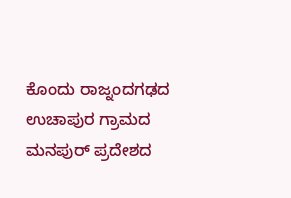ಕೊಂದು ರಾಜ್ನಂದಗಢದ ಉಚಾಪುರ ಗ್ರಾಮದ ಮನಪುರ್ ಪ್ರದೇಶದ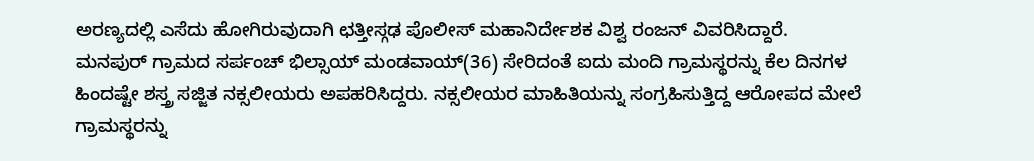ಅರಣ್ಯದಲ್ಲಿ ಎಸೆದು ಹೋಗಿರುವುದಾಗಿ ಛತ್ತೀಸ್ಗಢ ಪೊಲೀಸ್ ಮಹಾನಿರ್ದೇಶಕ ವಿಶ್ವ ರಂಜನ್ ವಿವರಿಸಿದ್ದಾರೆ.
ಮನಪುರ್ ಗ್ರಾಮದ ಸರ್ಪಂಚ್ ಭಿಲ್ಸಾಯ್ ಮಂಡವಾಯ್(36) ಸೇರಿದಂತೆ ಐದು ಮಂದಿ ಗ್ರಾಮಸ್ಥರನ್ನು ಕೆಲ ದಿನಗಳ ಹಿಂದಷ್ಟೇ ಶಸ್ತ್ರ ಸಜ್ಜಿತ ನಕ್ಸಲೀಯರು ಅಪಹರಿಸಿದ್ದರು. ನಕ್ಸಲೀಯರ ಮಾಹಿತಿಯನ್ನು ಸಂಗ್ರಹಿಸುತ್ತಿದ್ದ ಆರೋಪದ ಮೇಲೆ ಗ್ರಾಮಸ್ಥರನ್ನು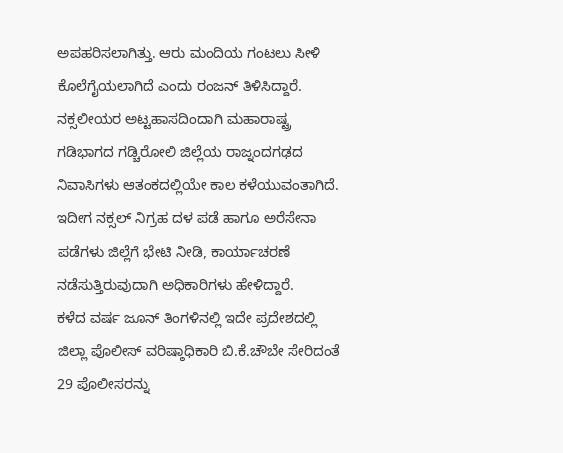ಅಪಹರಿಸಲಾಗಿತ್ತು. ಆರು ಮಂದಿಯ ಗಂಟಲು ಸೀಳಿ ಕೊಲೆಗೈಯಲಾಗಿದೆ ಎಂದು ರಂಜನ್ ತಿಳಿಸಿದ್ದಾರೆ.
ನಕ್ಸಲೀಯರ ಅಟ್ಟಹಾಸದಿಂದಾಗಿ ಮಹಾರಾಷ್ಟ್ರ ಗಡಿಭಾಗದ ಗಡ್ಚಿರೋಲಿ ಜಿಲ್ಲೆಯ ರಾಜ್ನಂದಗಢದ ನಿವಾಸಿಗಳು ಆತಂಕದಲ್ಲಿಯೇ ಕಾಲ ಕಳೆಯುವಂತಾಗಿದೆ. ಇದೀಗ ನಕ್ಸಲ್ ನಿಗ್ರಹ ದಳ ಪಡೆ ಹಾಗೂ ಅರೆಸೇನಾ ಪಡೆಗಳು ಜಿಲ್ಲೆಗೆ ಭೇಟಿ ನೀಡಿ, ಕಾರ್ಯಾಚರಣೆ ನಡೆಸುತ್ತಿರುವುದಾಗಿ ಅಧಿಕಾರಿಗಳು ಹೇಳಿದ್ದಾರೆ.
ಕಳೆದ ವರ್ಷ ಜೂನ್ ತಿಂಗಳಿನಲ್ಲಿ ಇದೇ ಪ್ರದೇಶದಲ್ಲಿ ಜಿಲ್ಲಾ ಪೊಲೀಸ್ ವರಿಷ್ಠಾಧಿಕಾರಿ ಬಿ.ಕೆ.ಚೌಬೇ ಸೇರಿದಂತೆ 29 ಪೊಲೀಸರನ್ನು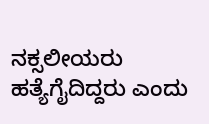ನಕ್ಸಲೀಯರು ಹತ್ಯೆಗೈದಿದ್ದರು ಎಂದು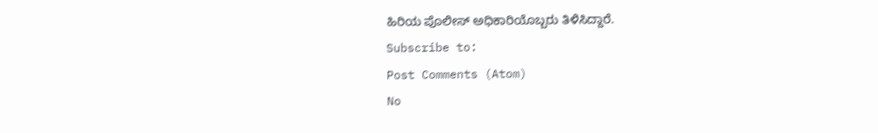ಹಿರಿಯ ಪೊಲೀಸ್ ಅಧಿಕಾರಿಯೊಬ್ಬರು ತಿಳಿಸಿದ್ದಾರೆ.
Subscribe to:
Post Comments (Atom)
No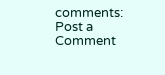comments:
Post a Comment